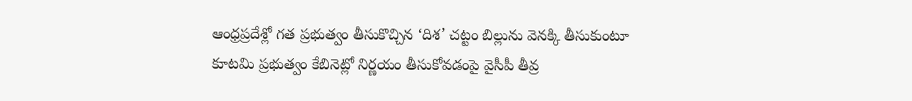ఆంధ్రప్రదేశ్లో గత ప్రభుత్వం తీసుకొచ్చిన ‘దిశ’ చట్టం బిల్లును వెనక్కి తీసుకుంటూ కూటమి ప్రభుత్వం కేబినెట్లో నిర్ణయం తీసుకోవడంపై వైసీపీ తీవ్ర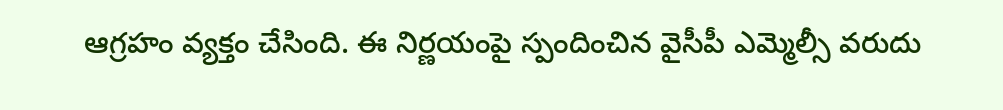ఆగ్రహం వ్యక్తం చేసింది. ఈ నిర్ణయంపై స్పందించిన వైసీపీ ఎమ్మెల్సీ వరుదు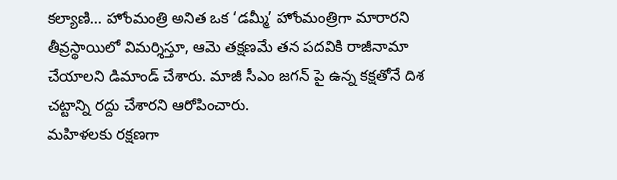కల్యాణి... హోంమంత్రి అనిత ఒక ‘డమ్మీ’ హోంమంత్రిగా మారారని తీవ్రస్థాయిలో విమర్శిస్తూ, ఆమె తక్షణమే తన పదవికి రాజీనామా చేయాలని డిమాండ్ చేశారు. మాజీ సీఎం జగన్ పై ఉన్న కక్షతోనే దిశ చట్టాన్ని రద్దు చేశారని ఆరోపించారు.
మహిళలకు రక్షణగా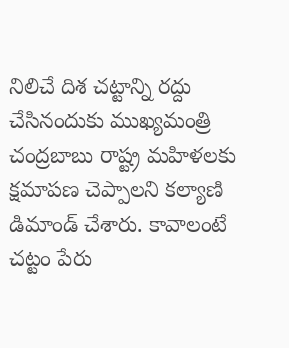నిలిచే దిశ చట్టాన్ని రద్దు చేసినందుకు ముఖ్యమంత్రి చంద్రబాబు రాష్ట్ర మహిళలకు క్షమాపణ చెప్పాలని కల్యాణి డిమాండ్ చేశారు. కావాలంటే చట్టం పేరు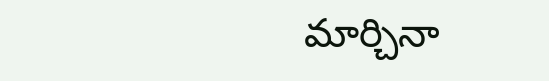మార్చినా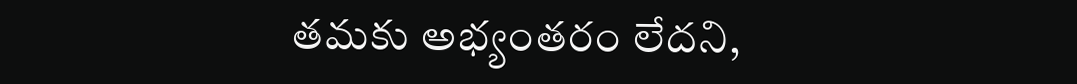తమకు అభ్యంతరం లేదని,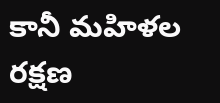కానీ మహిళల రక్షణ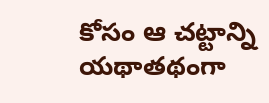కోసం ఆ చట్టాన్ని యథాతథంగా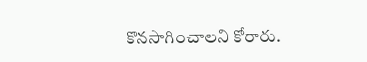కొనసాగించాలని కోరారు.